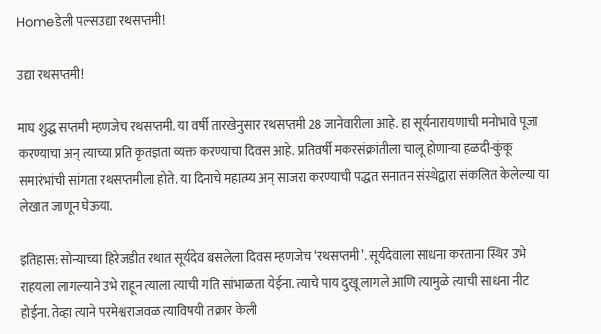Homeडेली पल्सउद्या रथसप्तमी!

उद्या रथसप्तमी!

माघ शुद्ध सप्तमी म्हणजेच रथसप्तमी. या वर्षी तारखेनुसार रथसप्तमी 28 जानेवारीला आहे. हा सूर्यनारायणाची मनोभावे पूजा करण्याचा अन् त्याच्या प्रति कृतज्ञता व्यक्त करण्याचा दिवस आहे. प्रतिवर्षी मकरसंक्रांतीला चालू होणाऱ्या हळदी-कुंकू समारंभांची सांगता रथसप्तमीला होते. या दिनाचे महात्म्य अन् साजरा करण्याची पद्धत सनातन संस्थेद्वारा संकलित केलेल्या या लेखात जाणून घेऊया.

इतिहास: सोन्याच्या हिरेजडीत रथात सूर्यदेव बसलेला दिवस म्हणजेच ‘रथसप्तमी’. सूर्यदेवाला साधना करताना स्थिर उभे राहयला लागल्याने उभे राहून त्याला त्याची गति सांभाळता येईना. त्याचे पाय दुखू लागले आणि त्यामुळे त्याची साधना नीट होईना. तेव्हा त्याने परमेश्वराजवळ त्याविषयी तक्रार केली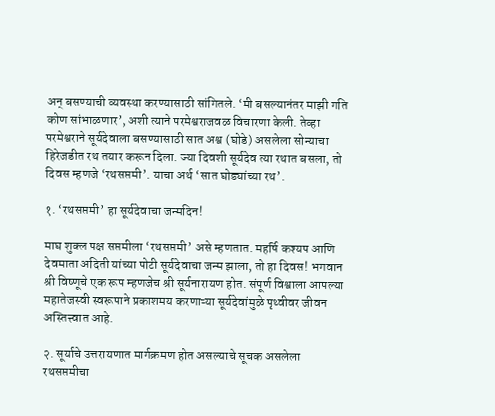अन् बसण्याची व्यवस्था करण्यासाठी सांगितले. ‘मी बसल्यानंतर माझी गति कोण सांभाळणार’, अशी त्याने परमेश्वराजवळ विचारणा केली. तेव्हा परमेश्वराने सूर्यदेवाला बसण्यासाठी सात अश्व (घोडे) असलेला सोन्याचा हिरेजडीत रथ तयार करून दिला. ज्या दिवशी सूर्यदेव त्या रथात बसला, तो दिवस म्हणजे ‘रथसप्तमी’. याचा अर्थ ‘सात घोड्यांच्या रथ’.

१. ‘रथसप्तमी’ हा सूर्यदेवाचा जन्मदिन!

माघ शुक्ल पक्ष सप्तमीला ‘रथसप्तमी’ असे म्हणतात. महर्षि कश्यप आणि देवमाता अदिती यांच्या पोटी सूर्यदेवाचा जन्म झाला, तो हा दिवस! भगवान श्री विष्णूचे एक रूप म्हणजेच श्री सूर्यनारायण होत. संपूर्ण विश्वाला आपल्या महातेजस्वी स्वरूपाने प्रकाशमय करणाऱ्या सूर्यदेवांमुळे पृथ्वीवर जीवन अस्तित्त्वात आहे.

२. सूर्याचे उत्तरायणात मार्गक्रमण होत असल्याचे सूचक असलेला रथसप्तमीचा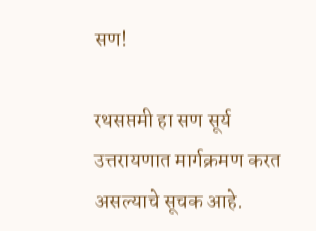सण!

रथसप्तमी हा सण सूर्य उत्तरायणात मार्गक्रमण करत असल्याचे सूचक आहे.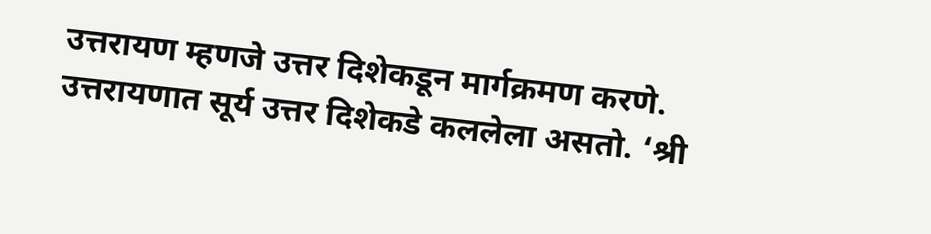उत्तरायण म्हणजे उत्तर दिशेकडून मार्गक्रमण करणे. उत्तरायणात सूर्य उत्तर दिशेकडे कललेला असतो. ‘श्री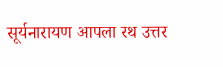सूर्यनारायण आपला रथ उत्तर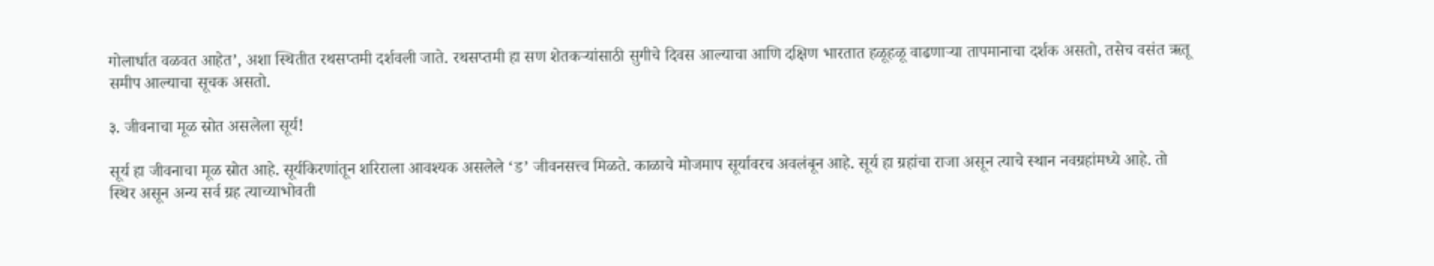गोलार्धात वळवत आहेत’, अशा स्थितीत रथसप्तमी दर्शवली जाते. रथसप्तमी हा सण शेतकऱ्यांसाठी सुगीचे दिवस आल्याचा आणि दक्षिण भारतात हळूहळू वाढणाऱ्या तापमानाचा दर्शक असतो, तसेच वसंत ऋतू समीप आल्याचा सूचक असतो.

३. जीवनाचा मूळ स्रोत असलेला सूर्य!

सूर्य हा जीवनाचा मूळ स्रोत आहे. सूर्यकिरणांतून शरिराला आवश्यक असलेले ‘ड’ जीवनसत्त्व मिळते. काळाचे मोजमाप सूर्यावरच अवलंबून आहे. सूर्य हा ग्रहांचा राजा असून त्याचे स्थान नवग्रहांमध्ये आहे. तो स्थिर असून अन्य सर्व ग्रह त्याच्याभोवती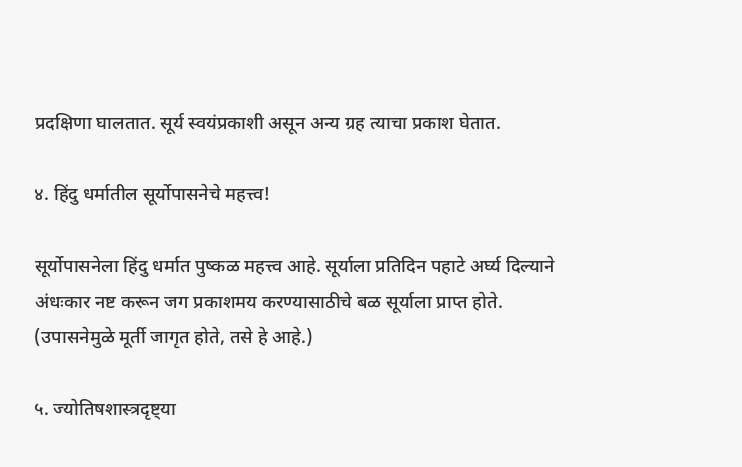प्रदक्षिणा घालतात. सूर्य स्वयंप्रकाशी असून अन्य ग्रह त्याचा प्रकाश घेतात.

४. हिंदु धर्मातील सूर्योपासनेचे महत्त्व!

सूर्योपासनेला हिंदु धर्मात पुष्कळ महत्त्व आहे. सूर्याला प्रतिदिन पहाटे अर्घ्य दिल्याने अंधःकार नष्ट करून जग प्रकाशमय करण्यासाठीचे बळ सूर्याला प्राप्त होते. (उपासनेमुळे मूर्ती जागृत होते, तसे हे आहे.)

५. ज्योतिषशास्त्रदृष्ट्या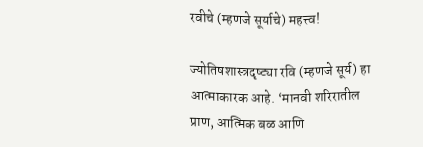रवीचे (म्हणजे सूर्याचे) महत्त्व!

ज्योतिषशास्त्रदृष्ट्या रवि (म्हणजे सूर्य) हा आत्माकारक आहे. ‘मानवी शरिरातील प्राण, आत्मिक बळ आणि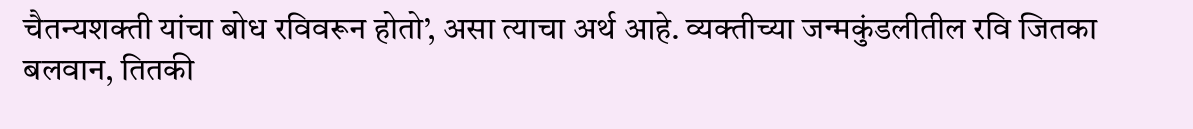चैतन्यशक्ती यांचा बोध रविवरून होतो’, असा त्याचा अर्थ आहे. व्यक्तीच्या जन्मकुंडलीतील रवि जितका बलवान, तितकी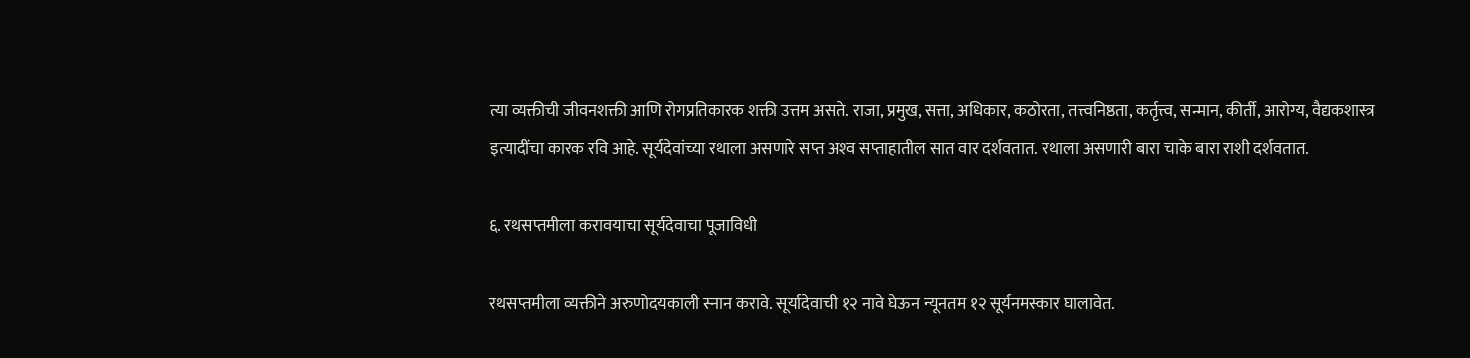त्या व्यक्तीची जीवनशक्ती आणि रोगप्रतिकारक शक्ती उत्तम असते. राजा, प्रमुख, सत्ता, अधिकार, कठोरता, तत्त्वनिष्ठता, कर्तृत्त्व, सन्मान, कीर्ती, आरोग्य, वैद्यकशास्त्र इत्यादींचा कारक रवि आहे. सूर्यदेवांच्या रथाला असणारे सप्त अश्‍व सप्ताहातील सात वार दर्शवतात. रथाला असणारी बारा चाके बारा राशी दर्शवतात.

६. रथसप्तमीला करावयाचा सूर्यदेवाचा पूजाविधी

रथसप्तमीला व्यक्तीने अरुणोदयकाली स्नान करावे. सूर्यादेवाची १२ नावे घेऊन न्यूनतम १२ सूर्यनमस्कार घालावेत.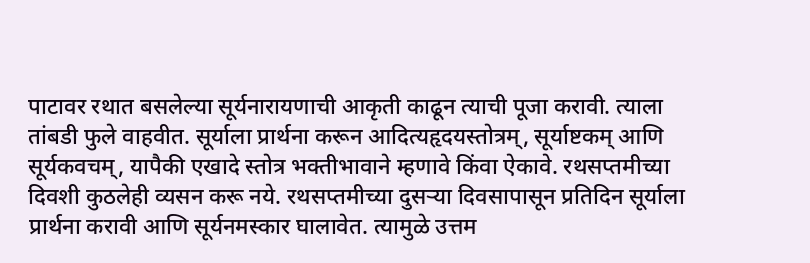पाटावर रथात बसलेल्या सूर्यनारायणाची आकृती काढून त्याची पूजा करावी. त्याला तांबडी फुले वाहवीत. सूर्याला प्रार्थना करून आदित्यहृदयस्तोत्रम्, सूर्याष्टकम् आणि सूर्यकवचम्, यापैकी एखादे स्तोत्र भक्तीभावाने म्हणावे किंवा ऐकावे. रथसप्तमीच्या दिवशी कुठलेही व्यसन करू नये. रथसप्तमीच्या दुसऱ्या दिवसापासून प्रतिदिन सूर्याला प्रार्थना करावी आणि सूर्यनमस्कार घालावेत. त्यामुळे उत्तम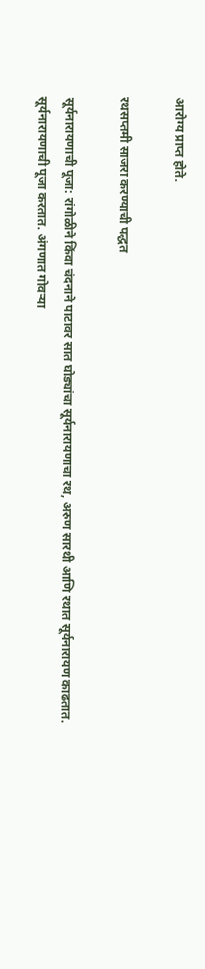आरोग्य प्राप्त होते.

रथसप्तमी साजरा करण्याची पद्धत

सूर्यनारायणाची पूजा: रांगोळीने किंवा चंदनाने पाटावर सात घोड्यांचा सूर्यनारायणाचा रथ, अरुण सारथी आणि रथात सूर्यनारायण काढतात. सूर्यनारायणाची पूजा करतात. अंगणात गोवऱ्या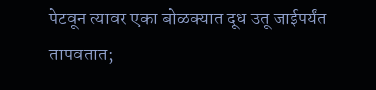पेटवून त्यावर एका बोळक्यात दूध उतू जाईपर्यंत तापवतात;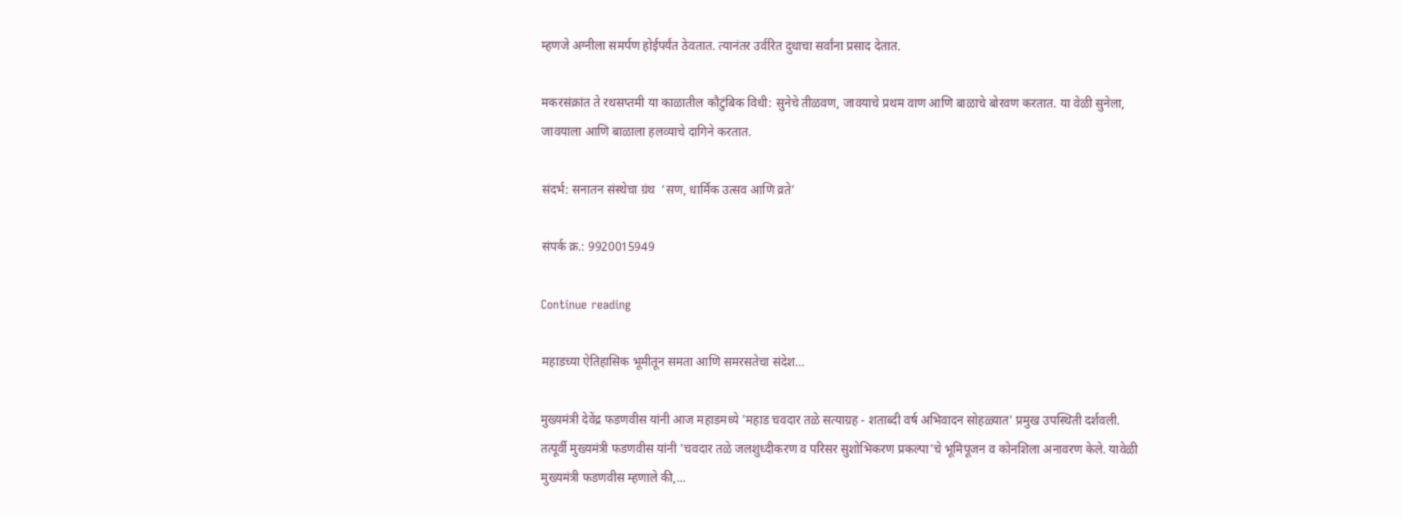म्हणजे अग्नीला समर्पण होईपर्यंत ठेवतात. त्यानंतर उर्वरित दुधाचा सर्वांना प्रसाद देतात.

मकरसंक्रांत ते रथसप्तमी या काळातील कौटुंबिक विधी: सुनेचे तीळवण, जावयाचे प्रथम वाण आणि बाळाचे बोरवण करतात. या वेळी सुनेला, जावयाला आणि बाळाला हलव्याचे दागिने करतात.

संदर्भ: सनातन संस्थेचा ग्रंथ  ‘सण, धार्मिक उत्सव आणि व्रते’

संपर्क क्र.: 9920015949

Continue reading

महाडच्या ऐतिहासिक भूमीतून समता आणि समरसतेचा संदेश…

मुख्यमंत्री देवेंद्र फडणवीस यांनी आज महाडमध्ये 'महाड चवदार तळे सत्याग्रह - शताब्दी वर्ष अभिवादन सोहळ्यात' प्रमुख उपस्थिती दर्शवली. तत्पूर्वी मुख्यमंत्री फडणवीस यांनी 'चवदार तळे जलशुध्दीकरण व परिसर सुशोभिकरण प्रकल्पा'चे भूमिपूजन व कोनशिला अनावरण केले. यावेळी मुख्यमंत्री फडणवीस म्हणाले की,...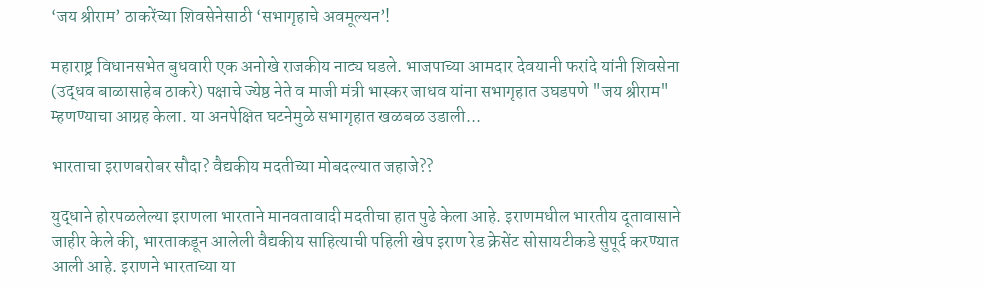‘जय श्रीराम’ ठाकरेंच्या शिवसेनेसाठी ‘सभागृहाचे अवमूल्यन’!

महाराष्ट्र विधानसभेत बुधवारी एक अनोखे राजकीय नाट्य घडले. भाजपाच्या आमदार देवयानी फरांदे यांनी शिवसेना (उद्धव बाळासाहेब ठाकरे) पक्षाचे ज्येष्ठ नेते व माजी मंत्री भास्कर जाधव यांना सभागृहात उघडपणे "जय श्रीराम" म्हणण्याचा आग्रह केला. या अनपेक्षित घटनेमुळे सभागृहात खळबळ उडाली...

भारताचा इराणबरोबर सौदा? वैद्यकीय मदतीच्या मोबदल्यात जहाजे??

युद्धाने होरपळलेल्या इराणला भारताने मानवतावादी मदतीचा हात पुढे केला आहे. इराणमधील भारतीय दूतावासाने जाहीर केले की, भारताकडून आलेली वैद्यकीय साहित्याची पहिली खेप इराण रेड क्रेसेंट सोसायटीकडे सुपूर्द करण्यात आली आहे. इराणने भारताच्या या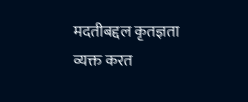मदतीबद्दल कृतज्ञता व्यक्त करत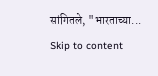सांगितले, "भारताच्या...
Skip to content